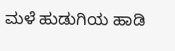ಮಳೆ ಹುಡುಗಿಯ ಹಾಡಿ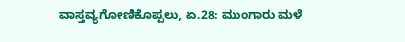ವಾಸ್ತವ್ಯಗೋಣಿಕೊಪ್ಪಲು, ಏ.28: ಮುಂಗಾರು ಮಳೆ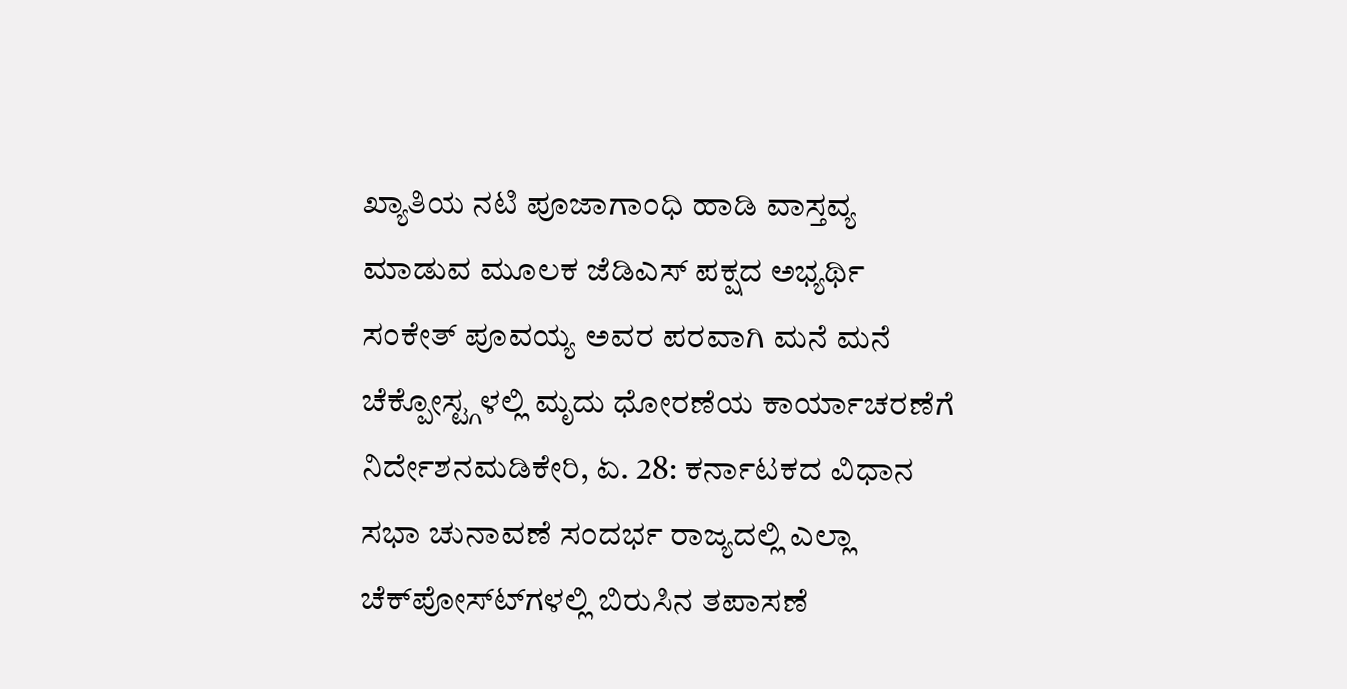ಖ್ಯಾತಿಯ ನಟಿ ಪೂಜಾಗಾಂಧಿ ಹಾಡಿ ವಾಸ್ತವ್ಯ ಮಾಡುವ ಮೂಲಕ ಜೆಡಿಎಸ್ ಪಕ್ಷದ ಅಭ್ಯರ್ಥಿ ಸಂಕೇತ್ ಪೂವಯ್ಯ ಅವರ ಪರವಾಗಿ ಮನೆ ಮನೆ
ಚೆಕ್ಪೋಸ್ಟ್ಗಳಲ್ಲಿ ಮೃದು ಧೋರಣೆಯ ಕಾರ್ಯಾಚರಣೆಗೆ ನಿರ್ದೇಶನಮಡಿಕೇರಿ, ಏ. 28: ಕರ್ನಾಟಕದ ವಿಧಾನ ಸಭಾ ಚುನಾವಣೆ ಸಂದರ್ಭ ರಾಜ್ಯದಲ್ಲಿ ಎಲ್ಲಾ ಚೆಕ್‍ಪೋಸ್ಟ್‍ಗಳಲ್ಲಿ ಬಿರುಸಿನ ತಪಾಸಣೆ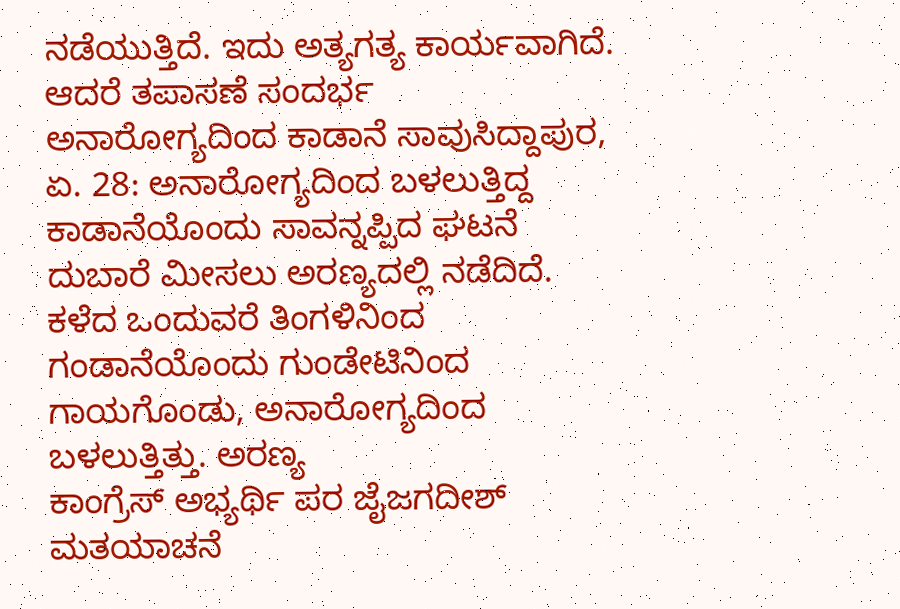ನಡೆಯುತ್ತಿದೆ. ಇದು ಅತ್ಯಗತ್ಯ ಕಾರ್ಯವಾಗಿದೆ. ಆದರೆ ತಪಾಸಣೆ ಸಂದರ್ಭ
ಅನಾರೋಗ್ಯದಿಂದ ಕಾಡಾನೆ ಸಾವುಸಿದ್ದಾಪುರ, ಏ. 28: ಅನಾರೋಗ್ಯದಿಂದ ಬಳಲುತ್ತಿದ್ದ ಕಾಡಾನೆಯೊಂದು ಸಾವನ್ನಪ್ಪಿದ ಘಟನೆ ದುಬಾರೆ ಮೀಸಲು ಅರಣ್ಯದಲ್ಲಿ ನಡೆದಿದೆ. ಕಳೆದ ಒಂದುವರೆ ತಿಂಗಳಿನಿಂದ ಗಂಡಾನೆಯೊಂದು ಗುಂಡೇಟಿನಿಂದ ಗಾಯಗೊಂಡು, ಅನಾರೋಗ್ಯದಿಂದ ಬಳಲುತ್ತಿತ್ತು. ಅರಣ್ಯ
ಕಾಂಗ್ರೆಸ್ ಅಭ್ಯರ್ಥಿ ಪರ ಜೈಜಗದೀಶ್ ಮತಯಾಚನೆ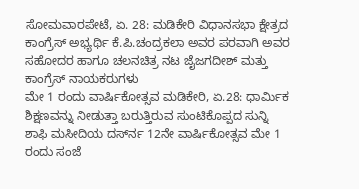ಸೋಮವಾರಪೇಟೆ, ಏ. 28: ಮಡಿಕೇರಿ ವಿಧಾನಸಭಾ ಕ್ಷೇತ್ರದ ಕಾಂಗ್ರೆಸ್ ಅಭ್ಯರ್ಥಿ ಕೆ.ಪಿ.ಚಂದ್ರಕಲಾ ಅವರ ಪರವಾಗಿ ಅವರ ಸಹೋದರ ಹಾಗೂ ಚಲನಚಿತ್ರ ನಟ ಜೈಜಗದೀಶ್ ಮತ್ತು ಕಾಂಗ್ರೆಸ್ ನಾಯಕರುಗಳು
ಮೇ 1 ರಂದು ವಾರ್ಷಿಕೋತ್ಸವ ಮಡಿಕೇರಿ, ಏ.28: ಧಾರ್ಮಿಕ ಶಿಕ್ಷಣವನ್ನು ನೀಡುತ್ತಾ ಬರುತ್ತಿರುವ ಸುಂಟಿಕೊಪ್ಪದ ಸುನ್ನಿ ಶಾಫಿ ಮಸೀದಿಯ ದರ್ಸ್‍ನ 12ನೇ ವಾರ್ಷಿಕೋತ್ಸವ ಮೇ 1 ರಂದು ಸಂಜೆ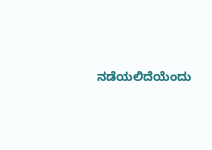ನಡೆಯಲಿದೆಯೆಂದು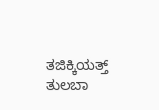ತಜಿಕ್ಕಿಯತ್ತ್ ತುಲಬಾ